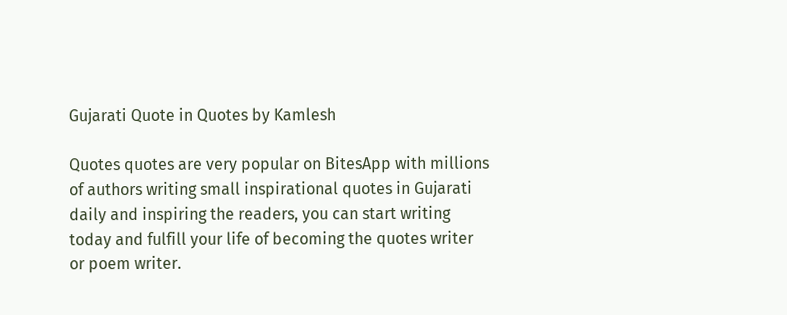Gujarati Quote in Quotes by Kamlesh

Quotes quotes are very popular on BitesApp with millions of authors writing small inspirational quotes in Gujarati daily and inspiring the readers, you can start writing today and fulfill your life of becoming the quotes writer or poem writer.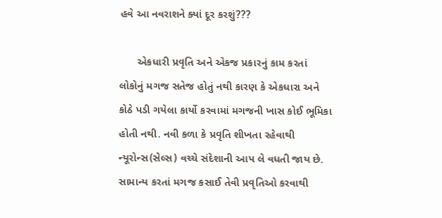હવે આ નવરાશને ક્યાં દૂર કરશું???

      એકધારી પ્રવૃતિ અને એકજ પ્રકારનું કામ કરતાં લોકોનું મગજ સતેજ હોતું નથી કારણ કે એકધારા અને કોઠે પડી ગયેલા કાર્યો કરવામાં મગજની ખાસ કોઈ ભૂમિકા હોતી નથી. નવી કળા કે પ્રવૃતિ શીખતા રહેવાથી ન્યૂરોન્સ(સેલ્સ) વચ્ચે સંદેશાની આપ લે વધતી જાય છે. સામાન્ય કરતાં મગજ કસાઈ તેવી પ્રવૃતિઓ કરવાથી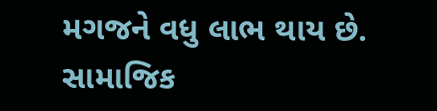મગજને વધુ લાભ થાય છે. સામાજિક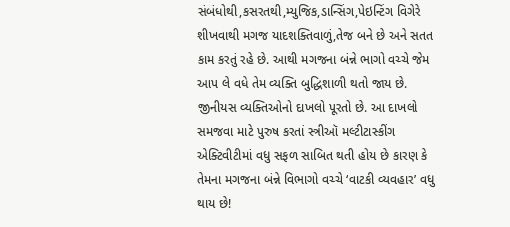સંબંધોથી,કસરતથી,મ્યુજિક,ડાન્સિંગ,પેઇન્ટિંગ વિગેરે શીખવાથી મગજ યાદશક્તિવાળું,તેજ બને છે અને સતત કામ કરતું રહે છે. આથી મગજના બંન્ને ભાગો વચ્ચે જેમ આપ લે વધે તેમ વ્યક્તિ બુદ્ધિશાળી થતો જાય છે. જીનીયસ વ્યક્તિઓનો દાખલો પૂરતો છે. આ દાખલો સમજવા માટે પુરુષ કરતાં સ્ત્રીઑ મલ્ટીટાસ્કીંગ એક્ટિવીટીમાં વધુ સફળ સાબિત થતી હોય છે કારણ કે તેમના મગજના બંન્ને વિભાગો વચ્ચે ‘વાટકી વ્યવહાર’ વધુ થાય છે!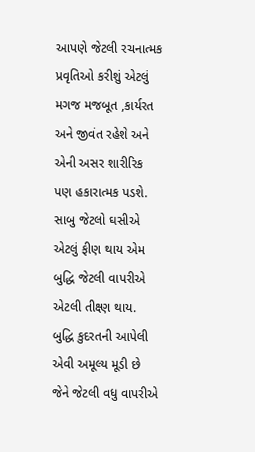આપણે જેટલી રચનાત્મક પ્રવૃતિઓ કરીશું એટલું મગજ મજબૂત ,કાર્યરત અને જીવંત રહેશે અને એની અસર શારીરિક પણ હકારાત્મક પડશે. સાબુ જેટલો ઘસીએ એટલું ફીણ થાય એમ બુદ્ધિ જેટલી વાપરીએ એટલી તીક્ષ્ણ થાય. બુદ્ધિ કુદરતની આપેલી એવી અમૂલ્ય મૂડી છે જેને જેટલી વધુ વાપરીએ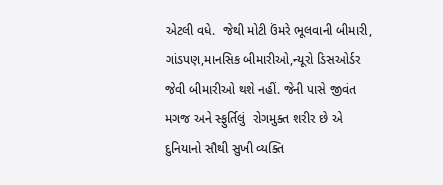એટલી વધે.  જેથી મોટી ઉંમરે ભૂલવાની બીમારી, ગાંડપણ,માનસિક બીમારીઓ,ન્યૂરો ડિસઓર્ડર જેવી બીમારીઓ થશે નહીં. જેની પાસે જીવંત મગજ અને સ્ફુર્તિલું  રોગમુક્ત શરીર છે એ દુનિયાનો સૌથી સુખી વ્યક્તિ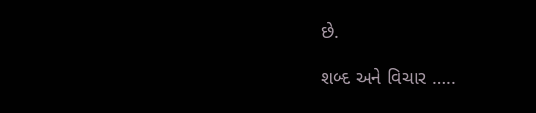છે.

શબ્દ અને વિચાર …..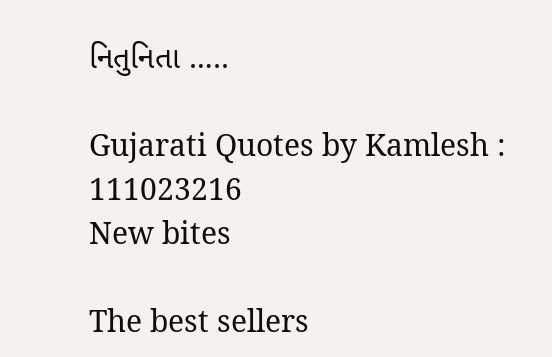નિતુનિતા …..

Gujarati Quotes by Kamlesh : 111023216
New bites

The best sellers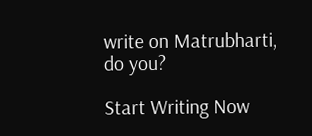write on Matrubharti, do you?

Start Writing Now